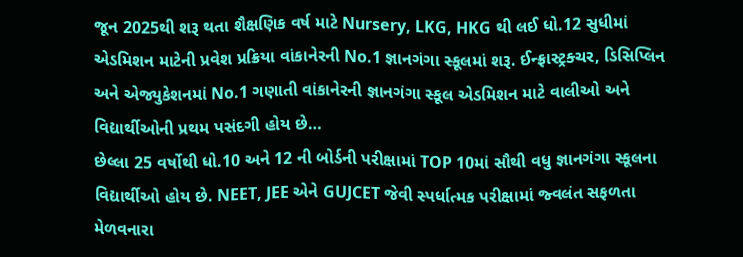જૂન 2025થી શરૂ થતા શૈક્ષણિક વર્ષ માટે Nursery, LKG, HKG થી લઈ ધો.12 સુધીમાં એડમિશન માટેની પ્રવેશ પ્રક્રિયા વાંકાનેરની No.1 જ્ઞાનગંગા સ્કૂલમાં શરૂ. ઈન્ફ્રાસ્ટ્રક્ચર, ડિસિપ્લિન અને એજ્યુકેશનમાં No.1 ગણાતી વાંકાનેરની જ્ઞાનગંગા સ્કૂલ એડમિશન માટે વાલીઓ અને વિદ્યાર્થીઓની પ્રથમ પસંદગી હોય છે…
છેલ્લા 25 વર્ષોથી ધો.10 અને 12 ની બોર્ડની પરીક્ષામાં TOP 10માં સૌથી વધુ જ્ઞાનગંગા સ્કૂલના વિદ્યાર્થીઓ હોય છે. NEET, JEE એને GUJCET જેવી સ્પર્ધાત્મક પરીક્ષામાં જ્વલંત સફળતા મેળવનારા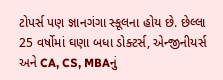ટોપર્સ પણ જ્ઞાનગંગા સ્કૂલના હોય છે. છેલ્લા 25 વર્ષોમાં ઘણા બધા ડોક્ટર્સ, એન્જીનીયર્સ અને CA, CS, MBAનું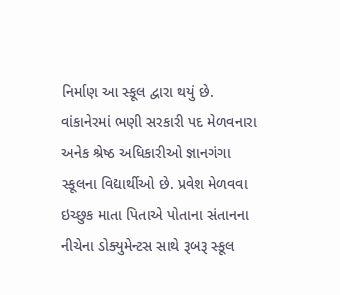નિર્માણ આ સ્કૂલ દ્વારા થયું છે. વાંકાનેરમાં ભણી સરકારી પદ મેળવનારા અનેક શ્રેષ્ઠ અધિકારીઓ જ્ઞાનગંગા સ્કૂલના વિદ્યાર્થીઓ છે. પ્રવેશ મેળવવા ઇચ્છુક માતા પિતાએ પોતાના સંતાનના નીચેના ડોક્યુમેન્ટસ સાથે રૂબરૂ સ્કૂલ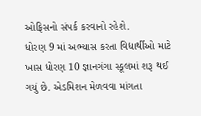ઓફિસનો સંપર્ક કરવાનો રહેશે.
ધોરણ 9 માં અભ્યાસ કરતા વિદ્યાર્થીઓ માટે ખાસ ધોરણ 10 જ્ઞાનગંગા સ્કૂલમાં શરૂ થઈ ગયું છે. એડમિશન મેળવવા માંગતા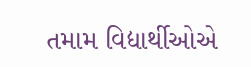તમામ વિદ્યાર્થીઓએ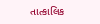તાત્કાલિક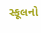સ્કૂલનો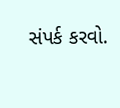સંપર્ક કરવો.